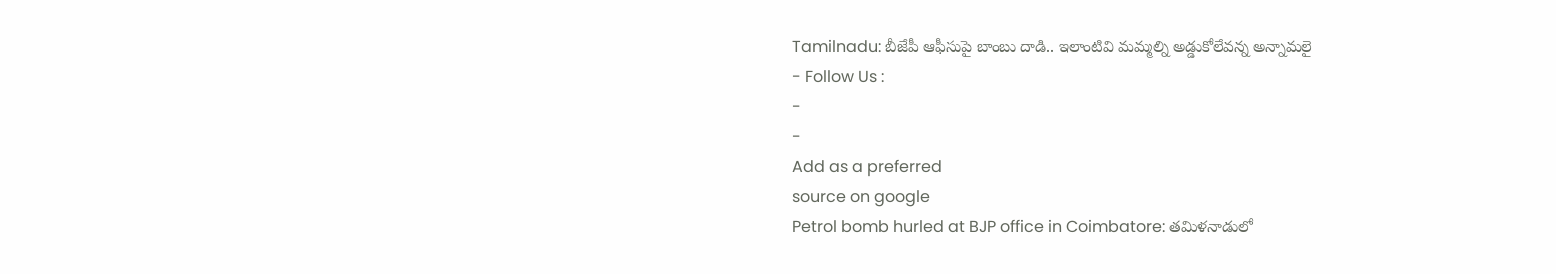Tamilnadu: బీజేపీ ఆఫీసుపై బాంబు దాడి.. ఇలాంటివి మమ్మల్ని అడ్డుకోలేవన్న అన్నామలై
- Follow Us :
-
-
Add as a preferred
source on google
Petrol bomb hurled at BJP office in Coimbatore: తమిళనాడులో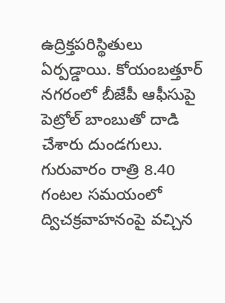ఉద్రిక్తపరిస్థితులు ఏర్పడ్డాయి. కోయంబత్తూర్ నగరంలో బీజేపీ ఆఫీసుపై పెట్రోల్ బాంబుతో దాడి చేశారు దుండగులు. గురువారం రాత్రి 8.40 గంటల సమయంలో ద్విచక్రవాహనంపై వచ్చిన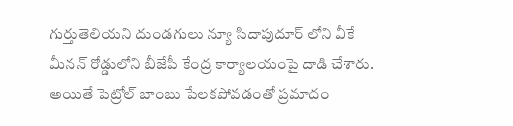గుర్తుతెలియని దుండగులు న్యూ సిదాపుదూర్ లోని వీకే మీనన్ రోడ్డులోని బీజేపీ కేంద్ర కార్యాలయంపై దాడి చేశారు. అయితే పెట్రోల్ బాంబు పేలకపోవడంతో ప్రమాదం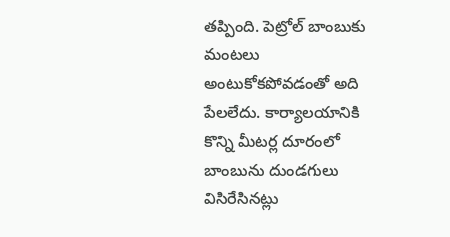తప్పింది. పెట్రోల్ బాంబుకు మంటలు అంటుకోకపోవడంతో అది పేలలేదు. కార్యాలయానికి కొన్ని మీటర్ల దూరంలో బాంబును దుండగులు విసిరేసినట్లు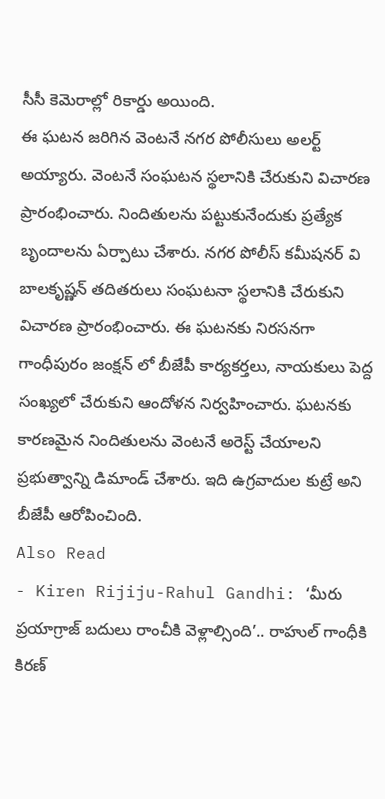సీసీ కెమెరాల్లో రికార్డు అయింది.
ఈ ఘటన జరిగిన వెంటనే నగర పోలీసులు అలర్ట్ అయ్యారు. వెంటనే సంఘటన స్థలానికి చేరుకుని విచారణ ప్రారంభించారు. నిందితులను పట్టుకునేందుకు ప్రత్యేక బృందాలను ఏర్పాటు చేశారు. నగర పోలీస్ కమీషనర్ వి బాలకృష్ణన్ తదితరులు సంఘటనా స్థలానికి చేరుకుని విచారణ ప్రారంభించారు. ఈ ఘటనకు నిరసనగా గాంధీపురం జంక్షన్ లో బీజేపీ కార్యకర్తలు, నాయకులు పెద్ద సంఖ్యలో చేరుకుని ఆందోళన నిర్వహించారు. ఘటనకు కారణమైన నిందితులను వెంటనే అరెస్ట్ చేయాలని ప్రభుత్వాన్ని డిమాండ్ చేశారు. ఇది ఉగ్రవాదుల కుట్రే అని బీజేపీ ఆరోపించింది.
Also Read
- Kiren Rijiju-Rahul Gandhi: ‘మీరు ప్రయాగ్రాజ్ బదులు రాంచీకి వెళ్లాల్సింది’.. రాహుల్ గాంధీకి కిరణ్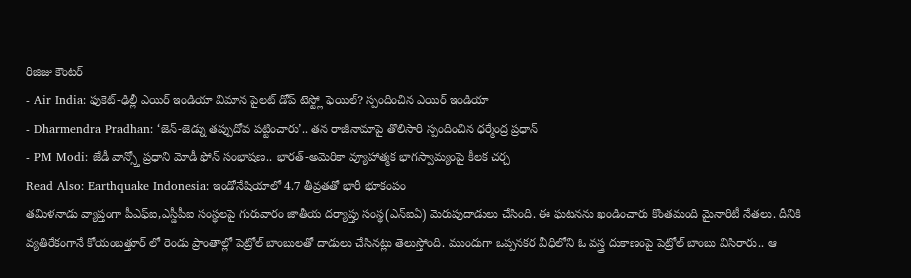రిజిజు కౌంటర్
- Air India: ఫుకెట్-ఢిల్లీ ఎయిర్ ఇండియా విమాన పైలట్ డోప్ టెస్ట్లో ఫెయిల్? స్పందించిన ఎయిర్ ఇండియా
- Dharmendra Pradhan: ‘జెన్-జెడ్ను తప్పుదోవ పట్టించారు’.. తన రాజీనామాపై తొలిసారి స్పందించిన ధర్మేంద్ర ప్రధాన్
- PM Modi: జేడీ వాన్స్తో ప్రధాని మోడీ ఫోన్ సంభాషణ.. భారత్-అమెరికా వ్యూహాత్మక భాగస్వామ్యంపై కీలక చర్చ
Read Also: Earthquake Indonesia: ఇండోనేషియాలో 4.7 తీవ్రతతో భారీ భూకంపం
తమిళనాడు వ్యాప్తంగా పీఎఫ్ఐ,ఎస్డీపీఐ సంస్థలపై గురువారం జాతీయ దర్యాప్తు సంస్థ(ఎన్ఐఏ) మెరుపుదాడులు చేసింది. ఈ ఘటనను ఖండించారు కొంతమంది మైనారిటీ నేతలు. దీనికి వ్యతిరేకంగానే కోయంబత్తూర్ లో రెండు ప్రాంతాల్లో పెట్రోల్ బాంబులతో దాడులు చేసినట్లు తెలుస్తోంది. ముందుగా ఒప్పనకర వీధిలోని ఓ వస్త్ర దుకాణంపై పెట్రోల్ బాంబు విసిరారు.. ఆ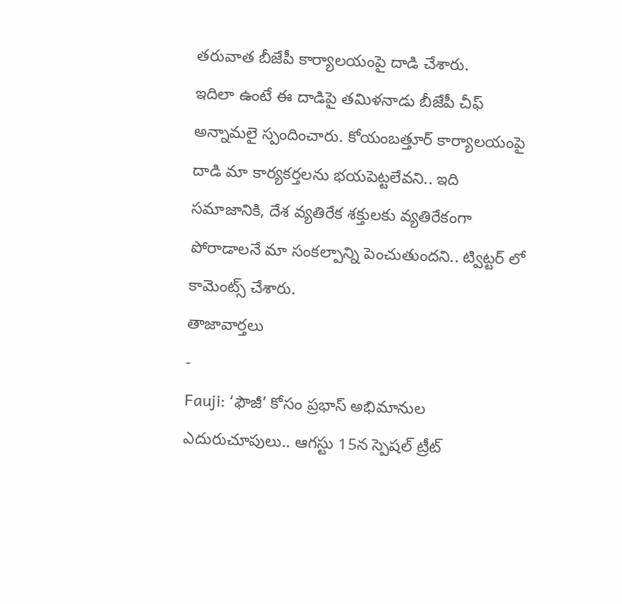తరువాత బీజేపీ కార్యాలయంపై దాడి చేశారు.
ఇదిలా ఉంటే ఈ దాడిపై తమిళనాడు బీజేపీ చీఫ్ అన్నామలై స్పందించారు. కోయంబత్తూర్ కార్యాలయంపై దాడి మా కార్యకర్తలను భయపెట్టలేవని.. ఇది సమాజానికి, దేశ వ్యతిరేక శక్తులకు వ్యతిరేకంగా పోరాడాలనే మా సంకల్పాన్ని పెంచుతుందని.. ట్విట్టర్ లో కామెంట్స్ చేశారు.
తాజావార్తలు
-
Fauji: ‘ఫౌజీ’ కోసం ప్రభాస్ అభిమానుల ఎదురుచూపులు.. ఆగస్టు 15న స్పెషల్ ట్రీట్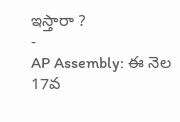ఇస్తారా ?
-
AP Assembly: ఈ నెల 17వ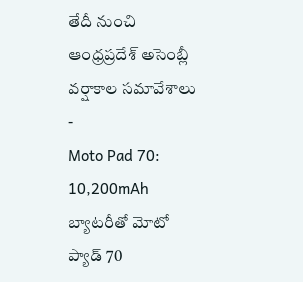తేదీ నుంచి ఆంధ్రప్రదేశ్ అసెంబ్లీ వర్షాకాల సమావేశాలు
-
Moto Pad 70: 10,200mAh బ్యాటరీతో మోటో ప్యాడ్ 70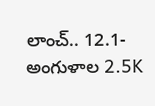లాంచ్.. 12.1-అంగుళాల 2.5K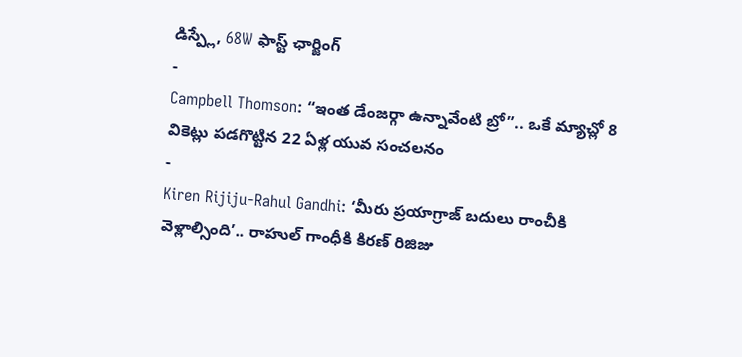డిస్ప్లే, 68W ఫాస్ట్ ఛార్జింగ్
-
Campbell Thomson: “ఇంత డేంజర్గా ఉన్నావేంటి బ్రో”.. ఒకే మ్యాచ్లో 8 వికెట్లు పడగొట్టిన 22 ఏళ్ల యువ సంచలనం
-
Kiren Rijiju-Rahul Gandhi: ‘మీరు ప్రయాగ్రాజ్ బదులు రాంచీకి వెళ్లాల్సింది’.. రాహుల్ గాంధీకి కిరణ్ రిజిజు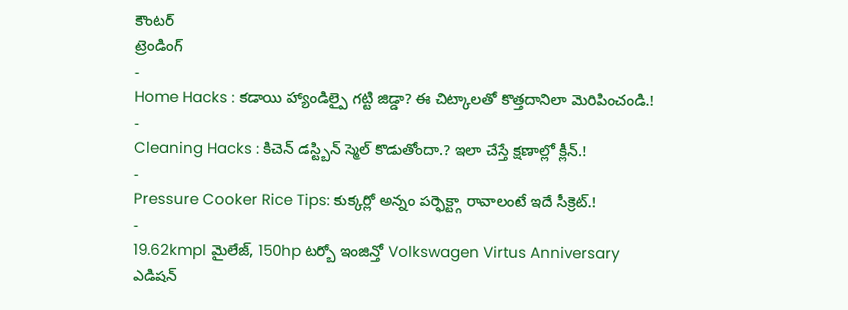కౌంటర్
ట్రెండింగ్
-
Home Hacks : కడాయి హ్యాండిల్పై గట్టి జిడ్డా? ఈ చిట్కాలతో కొత్తదానిలా మెరిపించండి.!
-
Cleaning Hacks : కిచెన్ డస్ట్బిన్ స్మెల్ కొడుతోందా.? ఇలా చేస్తే క్షణాల్లో క్లీన్.!
-
Pressure Cooker Rice Tips: కుక్కర్లో అన్నం పర్ఫెక్ట్గా రావాలంటే ఇదే సీక్రెట్.!
-
19.62kmpl మైలేజ్, 150hp టర్బో ఇంజిన్తో Volkswagen Virtus Anniversary ఎడిషన్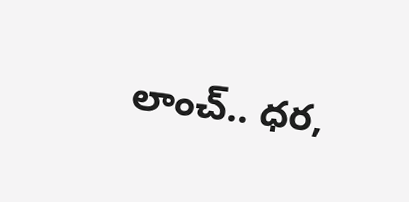లాంచ్.. ధర,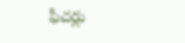ఫీచర్లు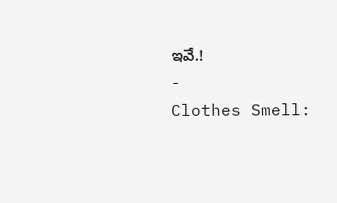ఇవే.!
-
Clothes Smell: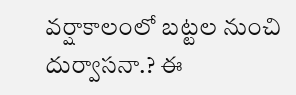వర్షాకాలంలో బట్టల నుంచి దుర్వాసనా.? ఈ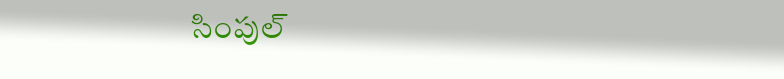సింపుల్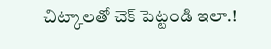చిట్కాలతో చెక్ పెట్టండి ఇలా.!